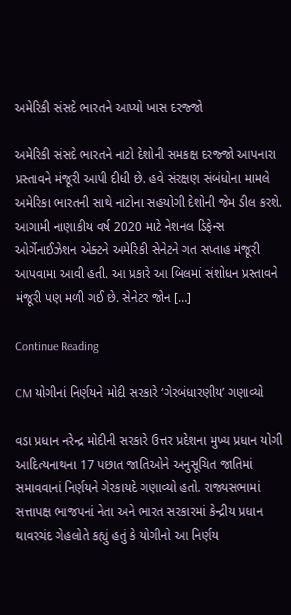અમેરિકી સંસદે ભારતને આપ્યો ખાસ દરજ્જો

અમેરિકી સંસદે ભારતને નાટો દેશોની સમકક્ષ દરજ્જો આપનારા પ્રસ્તાવને મંજૂરી આપી દીધી છે. હવે સંરક્ષણ સંબંધોના મામલે અમેરિકા ભારતની સાથે નાટોના સહયોગી દેશોની જેમ ડીલ કરશે. આગામી નાણાકીય વર્ષ 2020 માટે નેશનલ ડિફેન્સ ઓર્ગેનાઈઝેશન એક્ટને અમેરિકી સેનેટને ગત સપ્તાહ મંજૂરી આપવામા આવી હતી. આ પ્રકારે આ બિલમાં સંશોધન પ્રસ્તાવને મંજૂરી પણ મળી ગઈ છે. સેનેટર જોન […]

Continue Reading

CM યોગીનાં નિર્ણયને મોદી સરકારે ‘ગેરબંધારણીય’ ગણાવ્યો

વડા પ્રધાન નરેન્દ્ર મોદીની સરકારે ઉત્તર પ્રદેશના મુખ્ય પ્રધાન યોગી આદિત્યનાથના 17 પછાત જાતિઓને અનુસૂચિત જાતિમાં સમાવવાનાં નિર્ણયને ગેરકાયદે ગણાવ્યો હતો. રાજ્યસભામાં સત્તાપક્ષ ભાજપનાં નેતા અને ભારત સરકારમાં કેન્દ્રીય પ્રધાન થાવરચંદ ગેહલોતે કહ્યું હતું કે યોગીનો આ નિર્ણય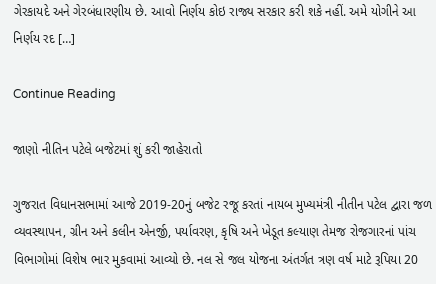ગેરકાયદે અને ગેરબંધારણીય છે. આવો નિર્ણય કોઇ રાજ્ય સરકાર કરી શકે નહીં. અમે યોગીને આ નિર્ણય રદ […]

Continue Reading

જાણો નીતિન પટેલે બજેટમાં શું કરી જાહેરાતો

ગુજરાત વિધાનસભામાં આજે 2019-20નું બજેટ રજૂ કરતાં નાયબ મુખ્યમંત્રી નીતીન પટેલ દ્વારા જળ વ્યવસ્થાપન, ગ્રીન અને કલીન એનર્જી, પર્યાવરણ, કૃષિ અને ખેડૂત કલ્યાણ તેમજ રોજગારનાં પાંચ વિભાગોમાં વિશેષ ભાર મુકવામાં આવ્યો છે. નલ સે જલ યોજના અંતર્ગત ત્રણ વર્ષ માટે રૂપિયા 20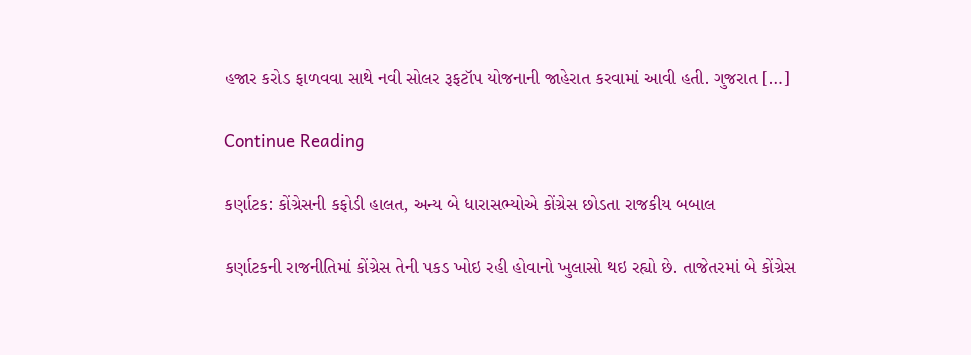હજાર કરોડ ફાળવવા સાથે નવી સોલર રૂફટૉપ યોજનાની જાહેરાત કરવામાં આવી હતી. ગુજરાત […]

Continue Reading

કર્ણાટક: કોંગ્રેસની કફોડી હાલત, અન્ય બે ધારાસભ્યોએ કોંગ્રેસ છોડતા રાજકીય બબાલ

કર્ણાટકની રાજનીતિમાં કોંગ્રેસ તેની પકડ ખોઇ રહી હોવાનો ખુલાસો થઇ રહ્યો છે. તાજેતરમાં બે કોંગ્રેસ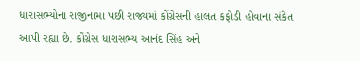ધારાસભ્યોના રાજીનામા પછી રાજ્યમાં કોંગ્રેસની હાલત કફોડી હોવાના સંકેત આપી રહ્યા છે. કોંગ્રેસ ધારાસભ્ય આનંદ સિંહ અને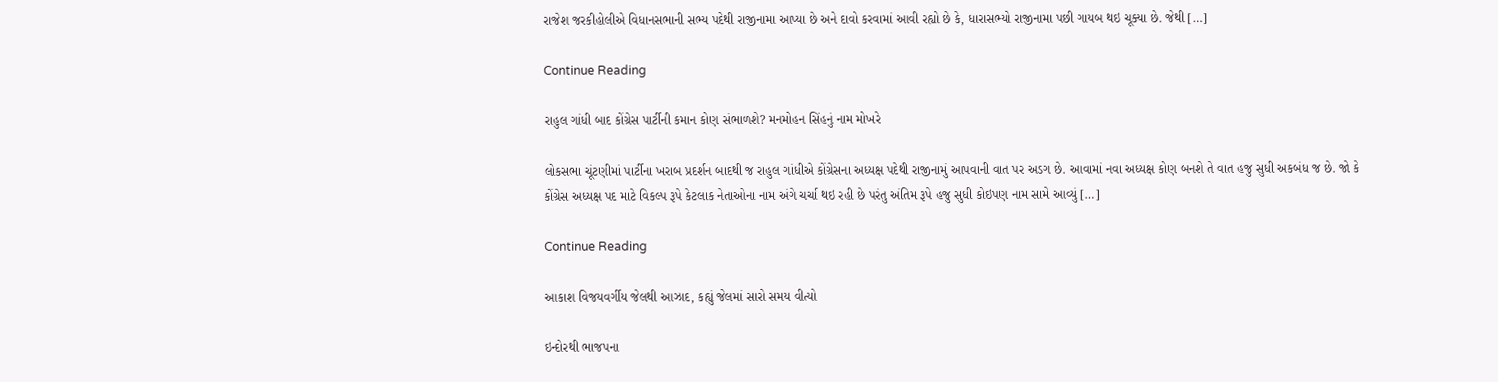રાજેશ જરકીહોલીએ વિધાનસભાની સભ્ય પદેથી રાજીનામા આપ્યા છે અને દાવો કરવામાં આવી રહ્યો છે કે, ધારાસભ્યો રાજીનામા પછી ગાયબ થઇ ચૂક્યા છે. જેથી […]

Continue Reading

રાહુલ ગાંધી બાદ કોંગ્રેસ પાર્ટીની કમાન કોણ સંભાળશે? મનમોહન સિંહનું નામ મોખરે

લોકસભા ચૂંટણીમાં પાર્ટીના ખરાબ પ્રદર્શન બાદથી જ રાહુલ ગાંધીએ કોંગ્રેસના અધ્યક્ષ પદેથી રાજીનામું આપવાની વાત પર અડગ છે. આવામાં નવા અધ્યક્ષ કોણ બનશે તે વાત હજુ સુધી અકબંધ જ છે. જો કે કોંગ્રેસ અધ્યક્ષ પદ માટે વિકલ્પ રૂપે કેટલાક નેતાઓના નામ અંગે ચર્ચા થઇ રહી છે પરંતુ અંતિમ રૂપે હજુ સુધી કોઇપણ નામ સામે આવ્યું […]

Continue Reading

આકાશ વિજયવર્ગીય જેલથી આઝાદ, કહ્યું જેલમાં સારો સમય વીત્યો

ઇન્દોરથી ભાજપના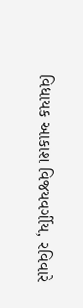વિધાયક આકાશ વિજયવર્ગીય, રવિવારે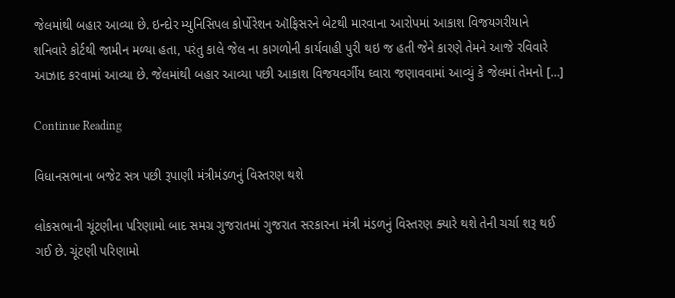જેલમાંથી બહાર આવ્યા છે. ઇન્દોર મ્યુનિસિપલ કોર્પોરેશન ઑફિસરને બેટથી મારવાના આરોપમાં આકાશ વિજયગરીયાને શનિવારે કોર્ટથી જામીન મળ્યા હતા, પરંતુ કાલે જેલ ના કાગળોની કાર્યવાહી પુરી થઇ જ હતી જેને કારણે તેમને આજે રવિવારે આઝાદ કરવામાં આવ્યા છે. જેલમાંથી બહાર આવ્યા પછી આકાશ વિજયવર્ગીય ઘ્વારા જણાવવામાં આવ્યું કે જેલમાં તેમનો […]

Continue Reading

વિધાનસભાના બજેટ સત્ર પછી રૂપાણી મંત્રીમંડળનું વિસ્તરણ થશે

લોકસભાની ચૂંટણીના પરિણામો બાદ સમગ્ર ગુજરાતમાં ગુજરાત સરકારના મંત્રી મંડળનું વિસ્તરણ ક્યારે થશે તેની ચર્ચા શરૂ થઈ ગઈ છે. ચૂંટણી પરિણામો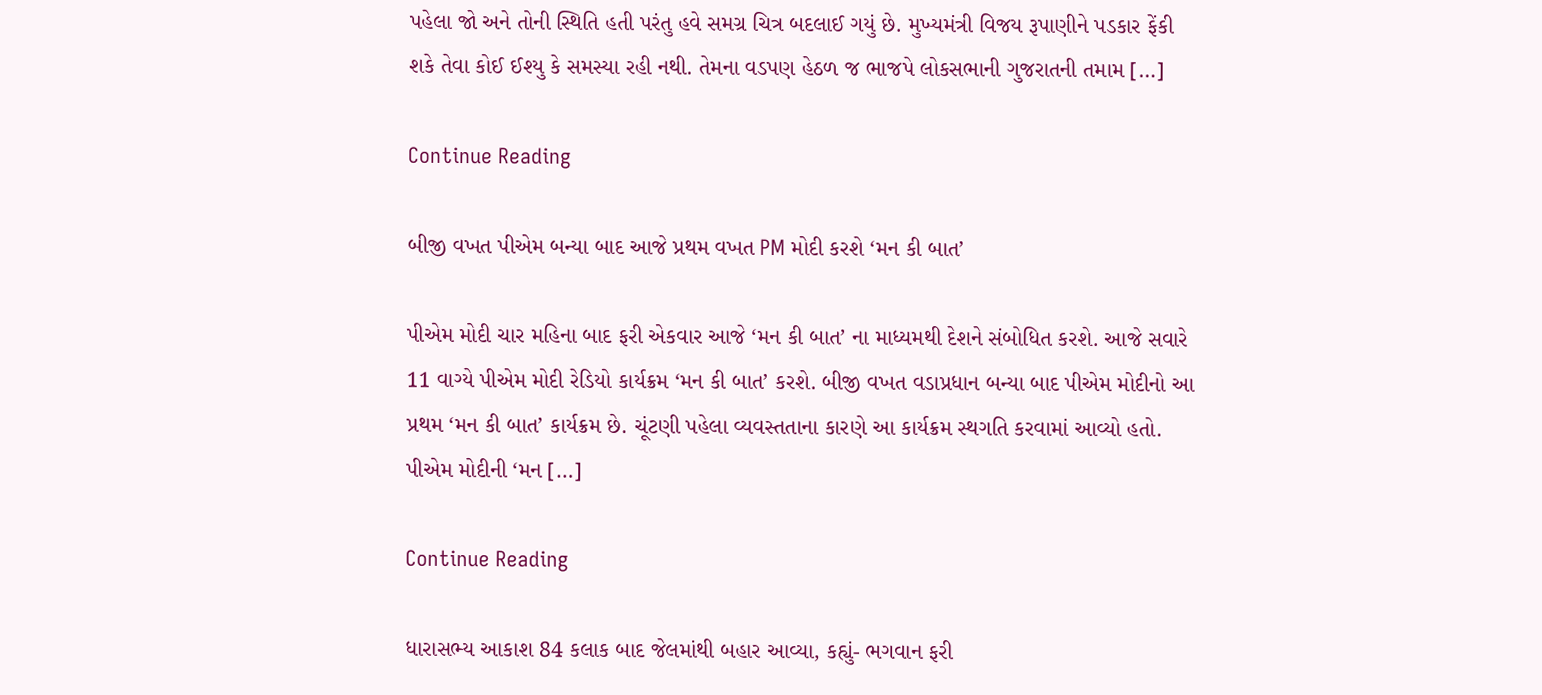પહેલા જો અને તોની સ્થિતિ હતી પરંતુ હવે સમગ્ર ચિત્ર બદલાઈ ગયું છે. મુખ્યમંત્રી વિજય રૂપાણીને પડકાર ફેંકી શકે તેવા કોઈ ઈશ્યુ કે સમસ્યા રહી નથી. તેમના વડપણ હેઠળ જ ભાજપે લોકસભાની ગુજરાતની તમામ […]

Continue Reading

બીજી વખત પીએમ બન્યા બાદ આજે પ્રથમ વખત PM મોદી કરશે ‘મન કી બાત’

પીએમ મોદી ચાર મહિના બાદ ફરી એકવાર આજે ‘મન કી બાત’ ના માધ્યમથી દેશને સંબોધિત કરશે. આજે સવારે 11 વાગ્યે પીએમ મોદી રેડિયો કાર્યક્રમ ‘મન કી બાત’ કરશે. બીજી વખત વડાપ્રધાન બન્યા બાદ પીએમ મોદીનો આ પ્રથમ ‘મન કી બાત’ કાર્યક્રમ છે. ચૂંટણી પહેલા વ્યવસ્તતાના કારણે આ કાર્યક્રમ સ્થગતિ કરવામાં આવ્યો હતો. પીએમ મોદીની ‘મન […]

Continue Reading

ધારાસભ્ય આકાશ 84 કલાક બાદ જેલમાંથી બહાર આવ્યા, કહ્યું- ભગવાન ફરી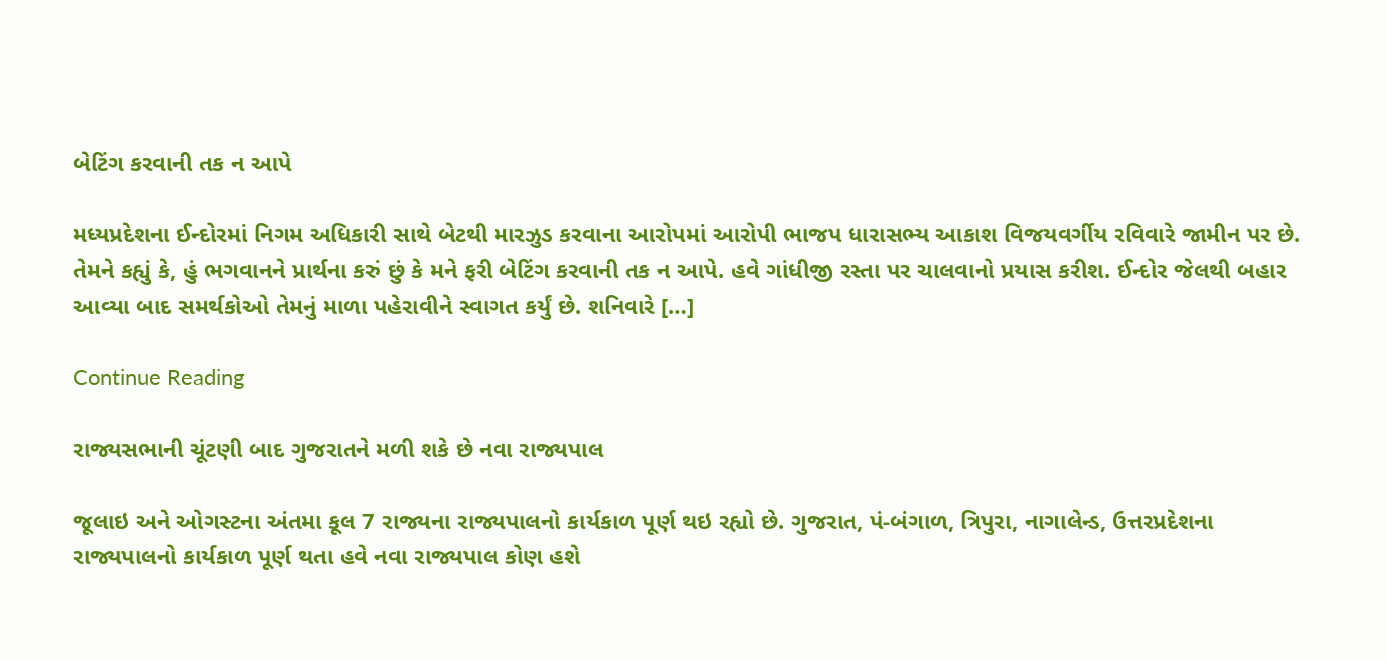બેટિંગ કરવાની તક ન આપે

મધ્યપ્રદેશના ઈન્દોરમાં નિગમ અધિકારી સાથે બેટથી મારઝુડ કરવાના આરોપમાં આરોપી ભાજપ ધારાસભ્ય આકાશ વિજયવર્ગીય રવિવારે જામીન પર છે. તેમને કહ્યું કે, હું ભગવાનને પ્રાર્થના કરું છું કે મને ફરી બેટિંગ કરવાની તક ન આપે. હવે ગાંધીજી રસ્તા પર ચાલવાનો પ્રયાસ કરીશ. ઈન્દોર જેલથી બહાર આવ્યા બાદ સમર્થકોઓ તેમનું માળા પહેરાવીને સ્વાગત કર્યું છે. શનિવારે […]

Continue Reading

રાજ્યસભાની ચૂંટણી બાદ ગુજરાતને મળી શકે છે નવા રાજ્યપાલ

જૂલાઇ અને ઓગસ્ટના અંતમા કૂલ 7 રાજ્યના રાજ્યપાલનો કાર્યકાળ પૂર્ણ થઇ રહ્યો છે. ગુજરાત, પં-બંગાળ, ત્રિપુરા, નાગાલેન્ડ, ઉત્તરપ્રદેશના રાજ્યપાલનો કાર્યકાળ પૂર્ણ થતા હવે નવા રાજ્યપાલ કોણ હશે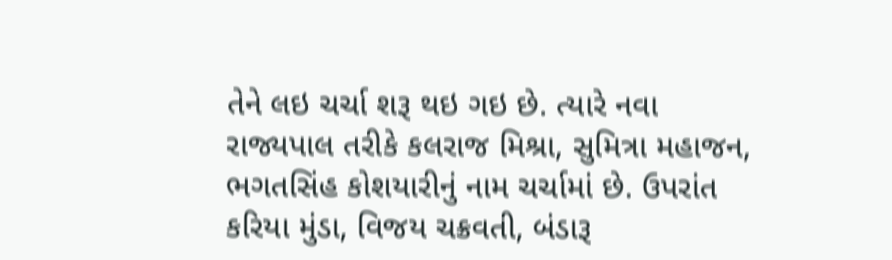તેને લઇ ચર્ચા શરૂ થઇ ગઇ છે. ત્યારે નવા રાજ્યપાલ તરીકે કલરાજ મિશ્રા, સુમિત્રા મહાજન, ભગતસિંહ કોશયારીનું નામ ચર્ચામાં છે. ઉપરાંત કરિયા મુંડા, વિજય ચક્રવતી, બંડારૂ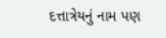દત્તાત્રેયનું નામ પણ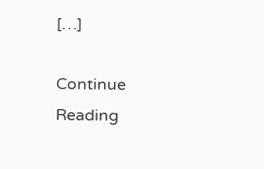[…]

Continue Reading